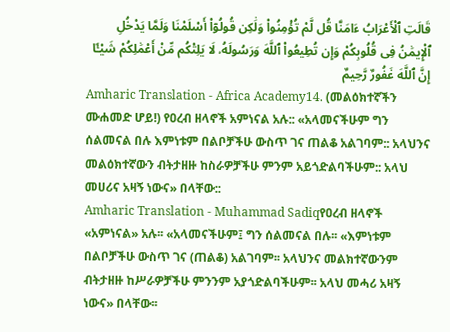قَالَتِ ٱلْأَعْرَابُ ءَامَنَّا قُل لَّمْ تُؤْمِنُوا۟ وَلَٰكِن قُولُوٓا۟ أَسْلَمْنَا وَلَمَّا يَدْخُلِ ٱلْإِيمَٰنُ فِى قُلُوبِكُمْ وَإِن تُطِيعُوا۟ ٱللَّهَ وَرَسُولَهُۥ لَا يَلِتْكُم مِّنْ أَعْمَٰلِكُمْ شَيْـًٔا إِنَّ ٱللَّهَ غَفُورٌ رَّحِيمٌ
Amharic Translation - Africa Academy14. (መልዕክተኛችን ሙሐመድ ሆይ!) የዐረብ ዘላኖች አምነናል አሉ:: «አላመናችሁም ግን ሰልመናል በሉ እምነቱም በልቦቻችሁ ውስጥ ገና ጠልቆ አልገባም:: አላህንና መልዕክተኛውን ብትታዘዙ ከስራዎቻችሁ ምንም አይጎድልባችሁም:: አላህ መሀሪና አዛኝ ነውና» በላቸው::
Amharic Translation - Muhammad Sadiqየዐረብ ዘላኖች «አምነናል» አሉ፡፡ «አላመናችሁም፤ ግን ሰልመናል በሉ፡፡ «እምነቱም በልቦቻችሁ ውስጥ ገና (ጠልቆ) አልገባም፡፡ አላህንና መልክተኛውንም ብትታዘዙ ከሥራዎቻችሁ ምንንም አያጎድልባችሁም፡፡ አላህ መሓሪ አዛኝ ነውና» በላቸው፡፡